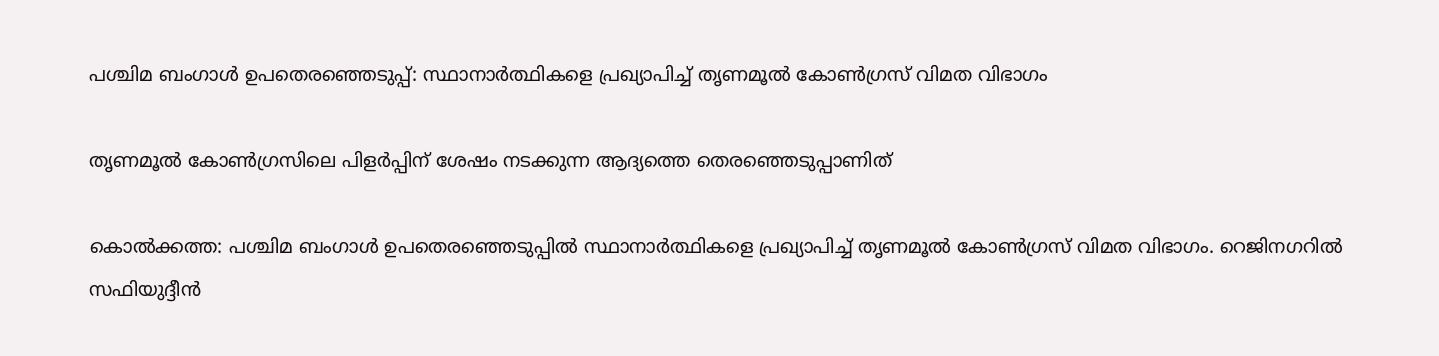പശ്ചിമ ബംഗാൾ ഉപതെരഞ്ഞെടുപ്പ്: സ്ഥാനാർത്ഥികളെ പ്രഖ്യാപിച്ച് തൃണമൂൽ കോൺഗ്രസ് വിമത വിഭാഗം

തൃണമൂല്‍ കോണ്‍ഗ്രസിലെ പിളര്‍പ്പിന് ശേഷം നടക്കുന്ന ആദ്യത്തെ തെരഞ്ഞെടുപ്പാണിത്

കൊൽക്കത്ത: പശ്ചിമ ബംഗാള്‍ ഉപതെരഞ്ഞെടുപ്പില്‍ സ്ഥാനാര്‍ത്ഥികളെ പ്രഖ്യാപിച്ച് തൃണമൂല്‍ കോണ്‍ഗ്രസ് വിമത വിഭാഗം. റെജിനഗറില്‍ സഫിയുദ്ദീന്‍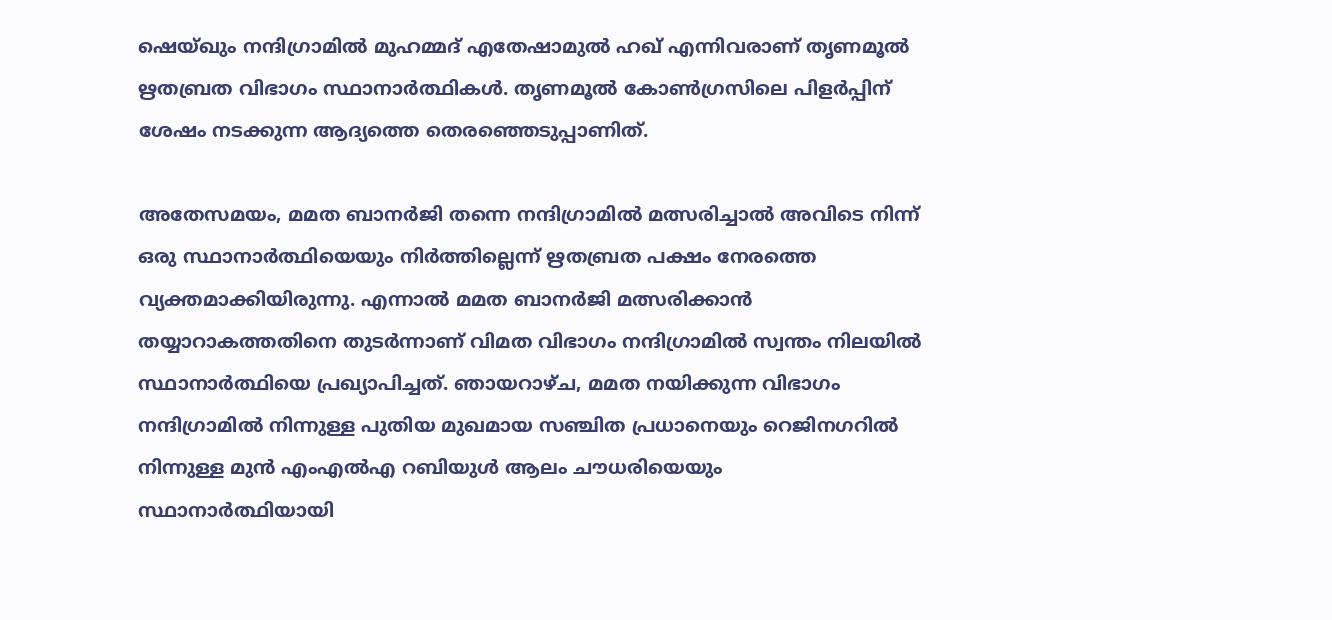ഷെയ്ഖും നന്ദിഗ്രാമില്‍ മുഹമ്മദ് എതേഷാമുല്‍ ഹഖ് എന്നിവരാണ് തൃണമൂല്‍ ഋതബ്രത വിഭാഗം സ്ഥാനാര്‍ത്ഥികള്‍. തൃണമൂല്‍ കോണ്‍ഗ്രസിലെ പിളര്‍പ്പിന് ശേഷം നടക്കുന്ന ആദ്യത്തെ തെരഞ്ഞെടുപ്പാണിത്.

അതേസമയം, മമത ബാനര്‍ജി തന്നെ നന്ദിഗ്രാമില്‍ മത്സരിച്ചാല്‍ അവിടെ നിന്ന് ഒരു സ്ഥാനാര്‍ത്ഥിയെയും നിര്‍ത്തില്ലെന്ന് ഋതബ്രത പക്ഷം നേരത്തെ വ്യക്തമാക്കിയിരുന്നു. എന്നാല്‍ മമത ബാനര്‍ജി മത്സരിക്കാൻ തയ്യാറാകത്തതിനെ തുടർന്നാണ് വിമത വിഭാഗം നന്ദിഗ്രാമില്‍ സ്വന്തം നിലയിൽ സ്ഥാനാർത്ഥിയെ പ്രഖ്യാപിച്ചത്. ഞായറാഴ്ച, മമത നയിക്കുന്ന വിഭാഗം നന്ദിഗ്രാമില്‍ നിന്നുള്ള പുതിയ മുഖമായ സഞ്ചിത പ്രധാനെയും റെജിനഗറില്‍ നിന്നുള്ള മുന്‍ എംഎല്‍എ റബിയുള്‍ ആലം ചൗധരിയെയും സ്ഥാനാര്‍ത്ഥിയായി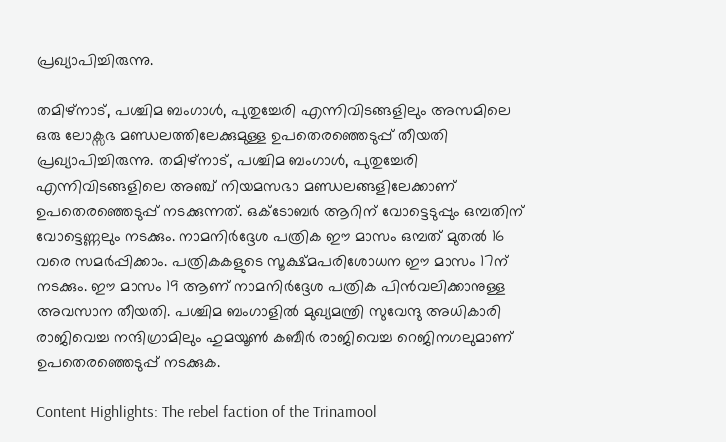പ്രഖ്യാപിച്ചിരുന്നു.

തമിഴ്‌നാട്, പശ്ചിമ ബംഗാൾ, പുതുച്ചേരി എന്നിവിടങ്ങളിലും അസമിലെ ഒരു ലോക്സഭ മണ്ഡലത്തിലേക്കുമുള്ള ഉപതെരഞ്ഞെടുപ്പ് തീയതി പ്രഖ്യാപിച്ചിരുന്നു. തമിഴ്‌നാട്, പശ്ചിമ ബംഗാൾ, പുതുച്ചേരി എന്നിവിടങ്ങളിലെ അഞ്ച് നിയമസഭാ മണ്ഡലങ്ങളിലേക്കാണ് ഉപതെരഞ്ഞെടുപ്പ് നടക്കുന്നത്. ഒക്ടോബര്‍ ആറിന് വോട്ടെടുപ്പും ഒമ്പതിന് വോട്ടെണ്ണലും നടക്കും. നാമനിര്‍ദ്ദേശ പത്രിക ഈ മാസം ഒമ്പത് മുതല്‍ 16 വരെ സമര്‍പ്പിക്കാം. പത്രികകളുടെ സൂക്ഷ്മപരിശോധന ഈ മാസം 17ന് നടക്കും. ഈ മാസം 19 ആണ് നാമനിര്‍ദ്ദേശ പത്രിക പിന്‍വലിക്കാനുള്ള അവസാന തീയതി. പശ്ചിമ ബംഗാളില്‍ മുഖ്യമന്ത്രി സുവേന്ദു അധികാരി രാജിവെച്ച നന്ദിഗ്രാമിലും ഹുമയൂണ്‍ കബീര്‍ രാജിവെച്ച റെജിനഗലുമാണ് ഉപതെരഞ്ഞെടുപ്പ് നടക്കുക.

Content Highlights: The rebel faction of the Trinamool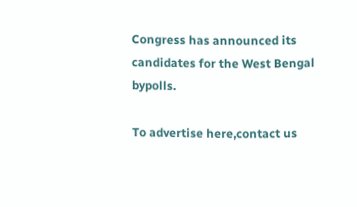Congress has announced its candidates for the West Bengal bypolls.

To advertise here,contact us